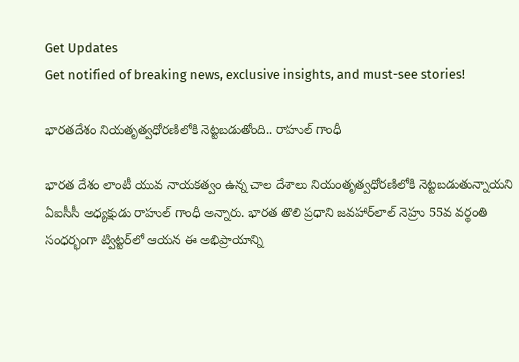Get Updates
Get notified of breaking news, exclusive insights, and must-see stories!

భారతదేశం నియత‌ృత్వధోరణిలోకి నెట్టబడుతోంది.. రాహుల్ గాంధీ

భారత దేశం లాంటీ యువ నాయకత్వం ఉన్న చాల దేశాలు నియంత‌ృత్వధోరణిలోకి నెట్టబడుతున్నాయని ఏఐసీసీ అధ్యక్షుడు రాహుల్ గాంధీ అన్నారు. భారత తొలి ప్రధాని జవహార్‌లాల్ నెహ్రు 55వ వర్థంతి సంధర్భంగా ట్విట్టర్‌లో ఆయన ఈ అభిప్రాయాన్ని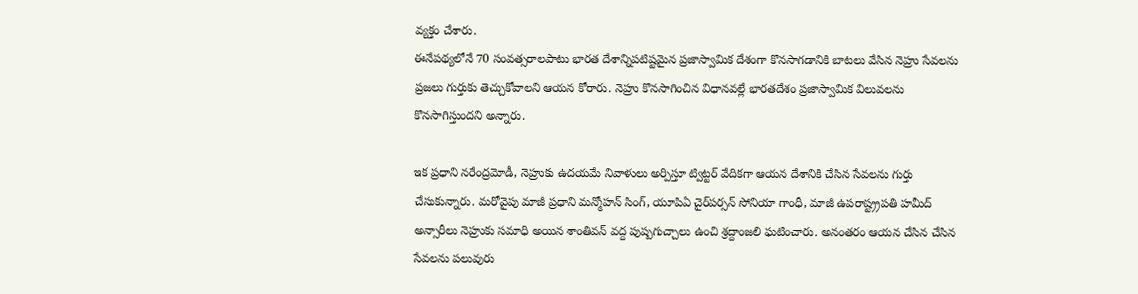వ్యక్తం చేశారు.
ఈనేపథ్యలోనే 70 సంవత్సరాలపాటు భారత దేశాన్నిపటిష్టమైన ప్రజాస్వామిక దేశంగా కొనసాగడానికి బాటలు వేసిన నెహ్రు సేవలను ప్రజలు గుర్తుకు తెచ్చుకోవాలని ఆయన కోరారు. నెహ్రు కొనసాగించిన విధానవల్లే భారతదేశం ప్రజాస్వామిక విలువలను కొనసాగిస్తుందని అన్నారు.

ఇక ప్రధాని నరేంద్రమోడీ, నెహ్రుకు ఉదయమే నివాళులు అర్పిస్తూ ట్విట్టర్ వేదికగా ఆయన దేశానికి చేసిన సేవలను గుర్తు చేసుకున్నారు. మరోవైపు మాజీ ప్రధాని మన్మోహన్ సింగ్, యూపిఏ చైర్‌పర్సన్ సోనియా గాంధీ, మాజీ ఉపరాష్ట్ర్రపతి హమీద్ అన్సారీలు నెహ్రుకు సమాధి అయిన శాంతివన్ వద్ద పుష్పగుచ్చాలు ఉంచి శ్రద్దాంజలి ఘటించారు. అనంతరం ఆయన చేసిన చేసిన సేవలను పలువురు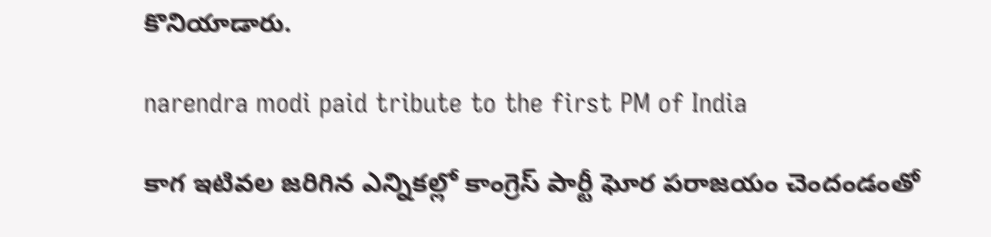కొనియాడారు.

narendra modi paid tribute to the first PM of India

కాగ ఇటివల జరిగిన ఎన్నికల్లో కాంగ్రెస్ పార్టీ ఘోర పరాజయం చెందండంతో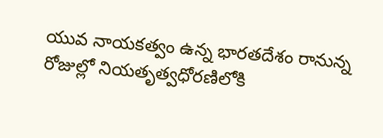యువ నాయకత్వం ఉన్న భారతదేశం రానున్న రోజుల్లో నియతృత్వధోరణిలోకి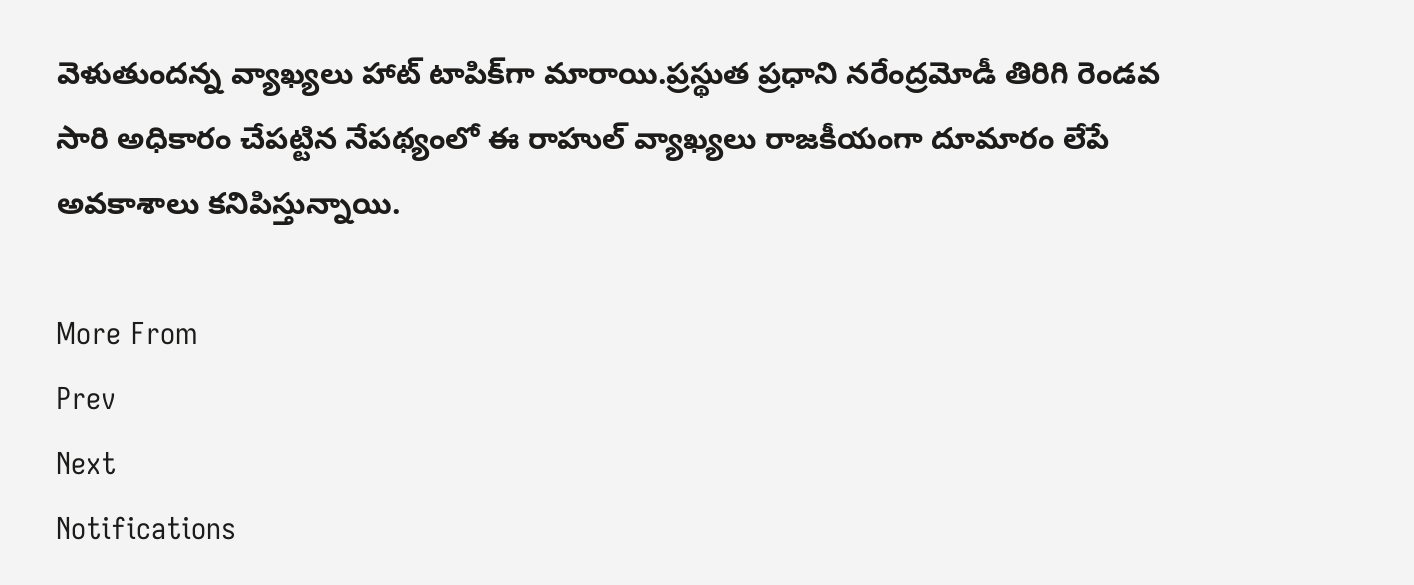వెళుతుందన్న వ్యాఖ్యలు హాట్ టాపిక్‌గా మారాయి.ప్రస్థుత ప్రధాని నరేంద్రమోడీ తిరిగి రెండవ సారి అధికారం చేపట్టిన నేపథ్యంలో ఈ రాహుల్ వ్యాఖ్యలు రాజకీయంగా దూమారం లేపే అవకాశాలు కనిపిస్తున్నాయి.

More From
Prev
Next
Notifications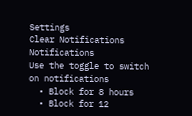Settings
Clear Notifications
Notifications
Use the toggle to switch on notifications
  • Block for 8 hours
  • Block for 12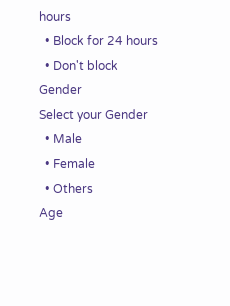hours
  • Block for 24 hours
  • Don't block
Gender
Select your Gender
  • Male
  • Female
  • Others
Age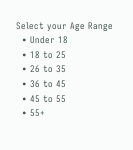Select your Age Range
  • Under 18
  • 18 to 25
  • 26 to 35
  • 36 to 45
  • 45 to 55
  • 55+